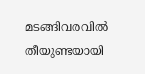മടങ്ങിവരവിൽ തീയുണ്ടയായി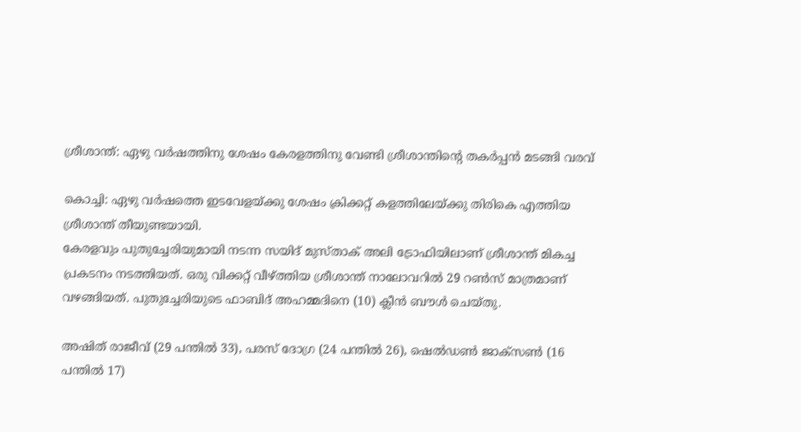ശ്രീശാന്ത്: ഏഴു വർഷത്തിനു ശേഷം കേരളത്തിനു വേണ്ടി ശ്രീശാന്തിന്റെ തകർപ്പൻ മടങ്ങി വരവ്

കൊച്ചി: ഏഴു വർഷത്തെ ഇടവേളയ്ക്കു ശേഷം ക്രിക്കറ്റ് കളത്തിലേയ്ക്കു തിരികെ എത്തിയ ശ്രീശാന്ത് തീയുണ്ടയായി.
കേരളവും പുതുച്ചേരിയുമായി നടന്ന സയിദ് മുസ്താക് അലി ട്രോഫിയിലാണ് ശ്രീശാന്ത് മികച്ച പ്രകടനം നടത്തിയത്. ഒരു വിക്കറ്റ് വീഴ്ത്തിയ ശ്രീശാന്ത് നാലോവറിൽ 29 റൺസ് മാത്രമാണ് വഴങ്ങിയത്. പുതുച്ചേരിയുടെ ഫാബിദ് അഹമ്മദിനെ (10) ക്ലീൻ ബൗൾ ചെയ്തു.

അഷിത് രാജീവ് (29 പന്തിൽ 33), പരസ് ദോഗ്ര (24 പന്തിൽ 26), ഷെൽഡൺ ജാക്സൺ (16 പന്തിൽ 17)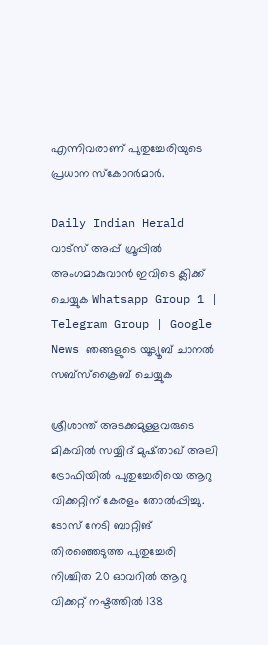എന്നിവരാണ് പുതുച്ചേരിയുടെ പ്രധാന സ്‌കോറർമാർ.

Daily Indian Herald വാട്സ് അപ്പ് ഗ്രൂപ്പിൽ അംഗമാകുവാൻ ഇവിടെ ക്ലിക്ക് ചെയ്യുക Whatsapp Group 1 | Telegram Group | Google News ഞങ്ങളുടെ യൂട്യൂബ് ചാനൽ സബ്സ്ക്രൈബ് ചെയ്യുക

ശ്രീശാന്ത് അടക്കമുള്ളവരുടെ മികവിൽ സയ്യിദ് മുഷ്താഖ് അലി ട്രോഫിയിൽ പുതുച്ചേരിയെ ആറു വിക്കറ്റിന് കേരളം തോൽപ്പിച്ചു. ടോസ് നേടി ബാറ്റിങ് തിരഞ്ഞെടുത്ത പുതുച്ചേരി നിശ്ചിത 20 ഓവറിൽ ആറു വിക്കറ്റ് നഷ്ടത്തിൽ 138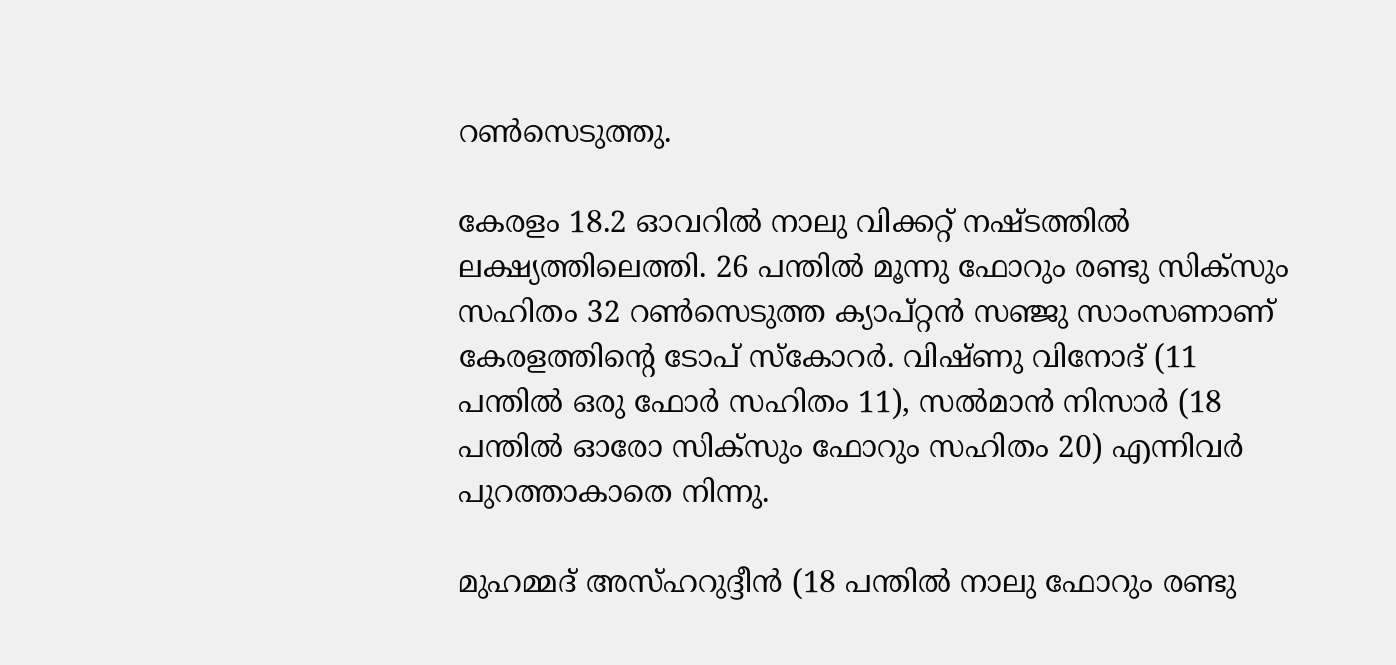റൺസെടുത്തു.

കേരളം 18.2 ഓവറിൽ നാലു വിക്കറ്റ് നഷ്ടത്തിൽ ലക്ഷ്യത്തിലെത്തി. 26 പന്തിൽ മൂന്നു ഫോറും രണ്ടു സിക്‌സും സഹിതം 32 റൺസെടുത്ത ക്യാപ്റ്റൻ സഞ്ജു സാംസണാണ് കേരളത്തിന്റെ ടോപ് സ്‌കോറർ. വിഷ്ണു വിനോദ് (11 പന്തിൽ ഒരു ഫോർ സഹിതം 11), സൽമാൻ നിസാർ (18 പന്തിൽ ഓരോ സിക്‌സും ഫോറും സഹിതം 20) എന്നിവർ പുറത്താകാതെ നിന്നു.

മുഹമ്മദ് അസ്ഹറുദ്ദീൻ (18 പന്തിൽ നാലു ഫോറും രണ്ടു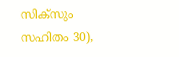സിക്‌സും സഹിതം 30),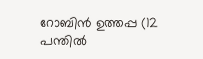റോബിൻ ഉത്തപ്പ (12 പന്തിൽ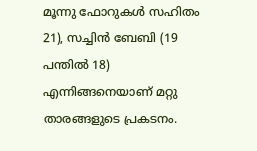മൂന്നു ഫോറുകൾ സഹിതം 21), സച്ചിൻ ബേബി (19 പന്തിൽ 18) എന്നിങ്ങനെയാണ് മറ്റു താരങ്ങളുടെ പ്രകടനം.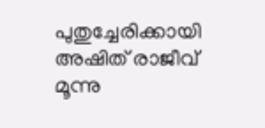പുതുച്ചേരിക്കായി അഷിത് രാജീവ് മൂന്നു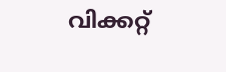വിക്കറ്റ്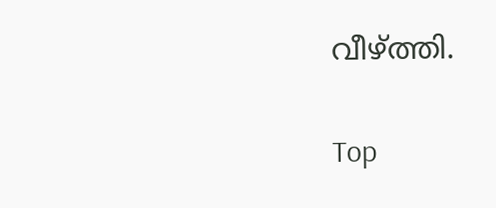വീഴ്ത്തി.

Top